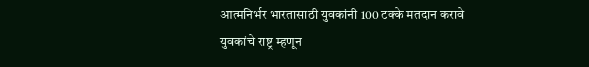आत्मनिर्भर भारतासाठी युवकांनी 100 टक्के मतदान करावे
युवकांचे राष्ट्र म्हणून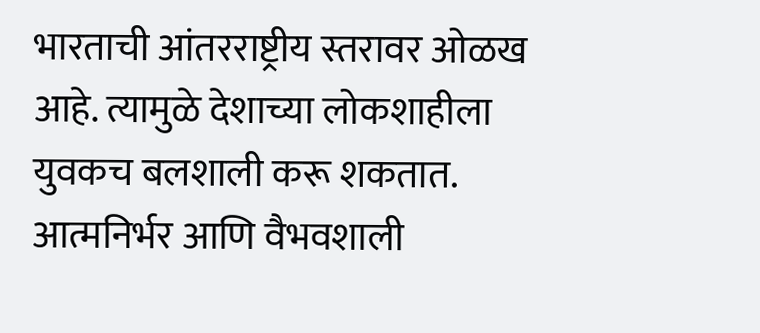भारताची आंतरराष्ट्रीय स्तरावर ओळख आहे. त्यामुळे देशाच्या लोकशाहीला युवकच बलशाली करू शकतात. आत्मनिर्भर आणि वैभवशाली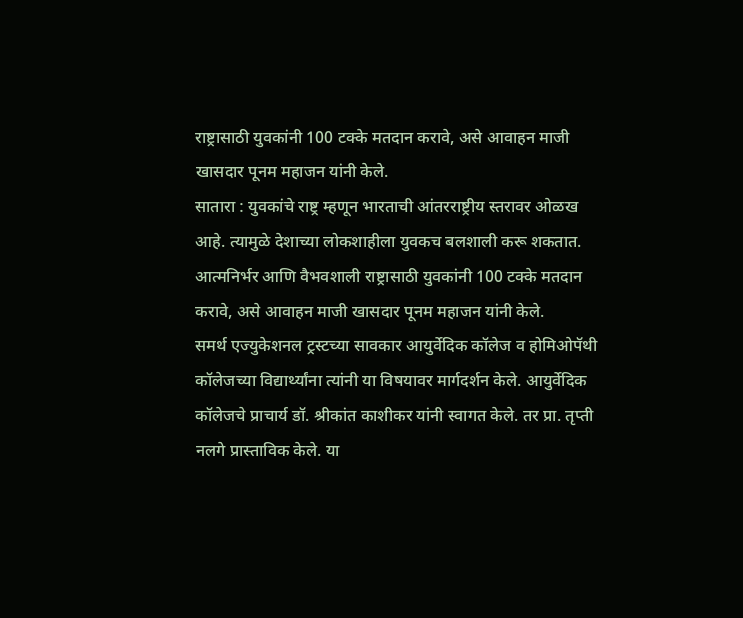राष्ट्रासाठी युवकांनी 100 टक्के मतदान करावे, असे आवाहन माजी खासदार पूनम महाजन यांनी केले.
सातारा : युवकांचे राष्ट्र म्हणून भारताची आंतरराष्ट्रीय स्तरावर ओळख आहे. त्यामुळे देशाच्या लोकशाहीला युवकच बलशाली करू शकतात. आत्मनिर्भर आणि वैभवशाली राष्ट्रासाठी युवकांनी 100 टक्के मतदान करावे, असे आवाहन माजी खासदार पूनम महाजन यांनी केले.
समर्थ एज्युकेशनल ट्रस्टच्या सावकार आयुर्वेदिक कॉलेज व होमिओपॅथी कॉलेजच्या विद्यार्थ्यांना त्यांनी या विषयावर मार्गदर्शन केले. आयुर्वेदिक कॉलेजचे प्राचार्य डॉ. श्रीकांत काशीकर यांनी स्वागत केले. तर प्रा. तृप्ती नलगे प्रास्ताविक केले. या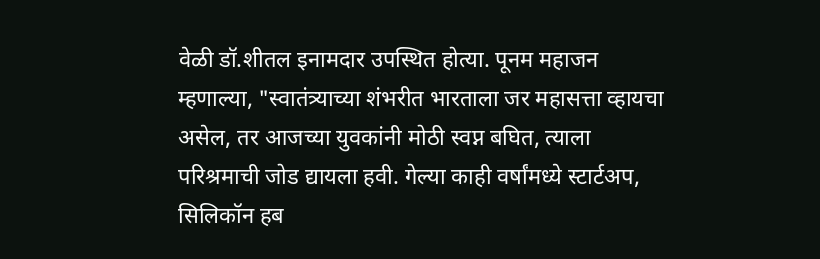वेळी डॉ.शीतल इनामदार उपस्थित होत्या. पूनम महाजन म्हणाल्या, "स्वातंत्र्याच्या शंभरीत भारताला जर महासत्ता व्हायचा असेल, तर आजच्या युवकांनी मोठी स्वप्न बघित, त्याला परिश्रमाची जोड द्यायला हवी. गेल्या काही वर्षांमध्ये स्टार्टअप, सिलिकॉन हब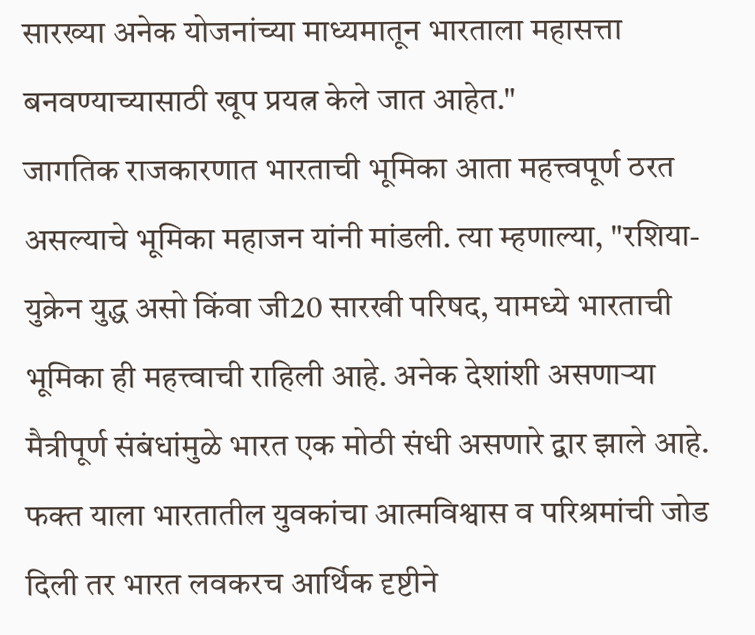सारख्या अनेक योजनांच्या माध्यमातून भारताला महासत्ता बनवण्याच्यासाठी खूप प्रयत्न केले जात आहेत."
जागतिक राजकारणात भारताची भूमिका आता महत्त्वपूर्ण ठरत असल्याचे भूमिका महाजन यांनी मांडली. त्या म्हणाल्या, "रशिया-युक्रेन युद्ध असो किंवा जी20 सारखी परिषद, यामध्ये भारताची भूमिका ही महत्त्वाची राहिली आहे. अनेक देशांशी असणाऱ्या मैत्रीपूर्ण संबंधांमुळे भारत एक मोठी संधी असणारे द्वार झाले आहे. फक्त याला भारतातील युवकांचा आत्मविश्वास व परिश्रमांची जोड दिली तर भारत लवकरच आर्थिक दृष्टीने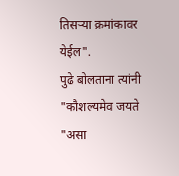तिसऱ्या क्रमांकावर येईल".
पुढे बोलताना त्यांनी "कौशल्यमेव जयते "असा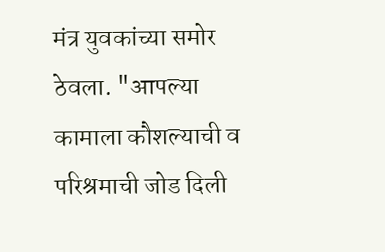मंत्र युवकांच्या समोर ठेवला. "आपल्या कामाला कौशल्याची व परिश्रमाची जोड दिली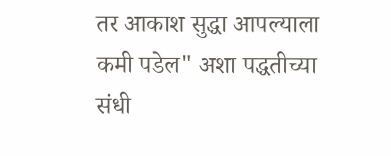तर आकाश सुद्धा आपल्याला कमी पडेल" अशा पद्धतीच्या संधी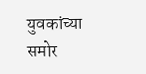युवकांच्या समोर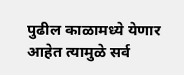पुढील काळामध्ये येणार आहेत त्यामुळे सर्व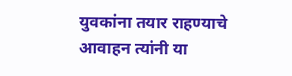युवकांना तयार राहण्याचे आवाहन त्यांनी या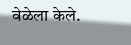वेळेला केले.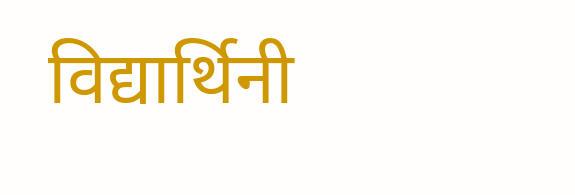विद्यार्थिनी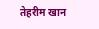तेहरीम खान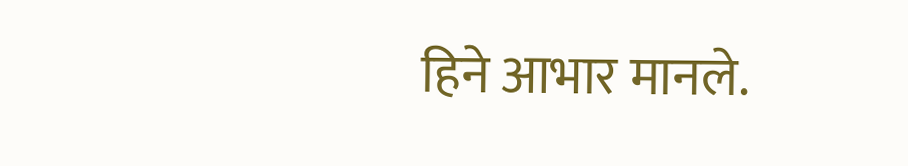हिने आभार मानले.